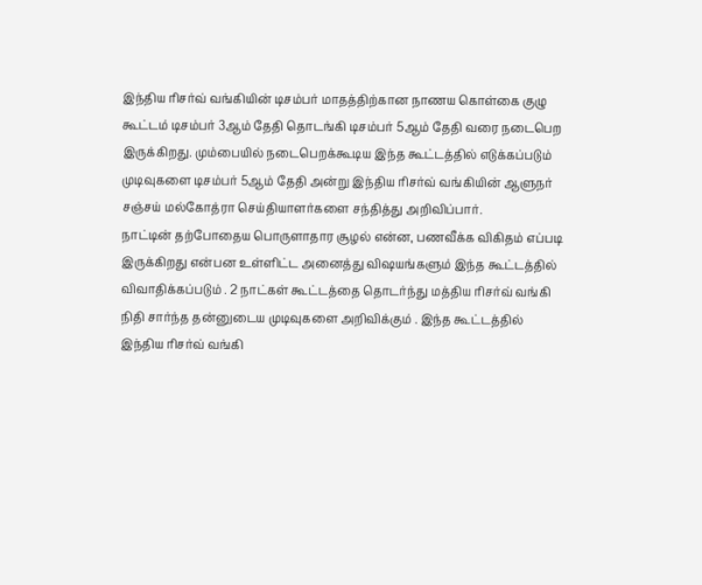இந்திய ரிசர்வ் வங்கியின் டிசம்பர் மாதத்திற்கான நாணய கொள்கை குழு கூட்டம் டிசம்பர் 3ஆம் தேதி தொடங்கி டிசம்பர் 5ஆம் தேதி வரை நடைபெற இருக்கிறது. மும்பையில் நடைபெறக்கூடிய இந்த கூட்டத்தில் எடுக்கப்படும் முடிவுகளை டிசம்பர் 5ஆம் தேதி அன்று இந்திய ரிசர்வ் வங்கியின் ஆளுநர் சஞ்சய் மல்கோத்ரா செய்தியாளர்களை சந்தித்து அறிவிப்பார்.
நாட்டின் தற்போதைய பொருளாதார சூழல் என்ன, பணவீக்க விகிதம் எப்படி இருக்கிறது என்பன உள்ளிட்ட அனைத்து விஷயங்களும் இந்த கூட்டத்தில் விவாதிக்கப்படும் . 2 நாட்கள் கூட்டத்தை தொடர்ந்து மத்திய ரிசர்வ் வங்கி நிதி சார்ந்த தன்னுடைய முடிவுகளை அறிவிக்கும் . இந்த கூட்டத்தில் இந்திய ரிசர்வ் வங்கி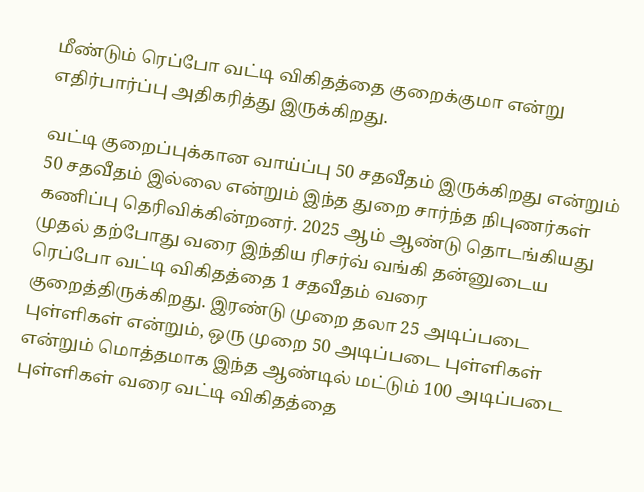மீண்டும் ரெப்போ வட்டி விகிதத்தை குறைக்குமா என்று எதிர்பார்ப்பு அதிகரித்து இருக்கிறது.

வட்டி குறைப்புக்கான வாய்ப்பு 50 சதவீதம் இருக்கிறது என்றும் 50 சதவீதம் இல்லை என்றும் இந்த துறை சார்ந்த நிபுணர்கள் கணிப்பு தெரிவிக்கின்றனர். 2025 ஆம் ஆண்டு தொடங்கியது முதல் தற்போது வரை இந்திய ரிசர்வ் வங்கி தன்னுடைய ரெப்போ வட்டி விகிதத்தை 1 சதவீதம் வரை குறைத்திருக்கிறது. இரண்டு முறை தலா 25 அடிப்படை புள்ளிகள் என்றும், ஒரு முறை 50 அடிப்படை புள்ளிகள் என்றும் மொத்தமாக இந்த ஆண்டில் மட்டும் 100 அடிப்படை புள்ளிகள் வரை வட்டி விகிதத்தை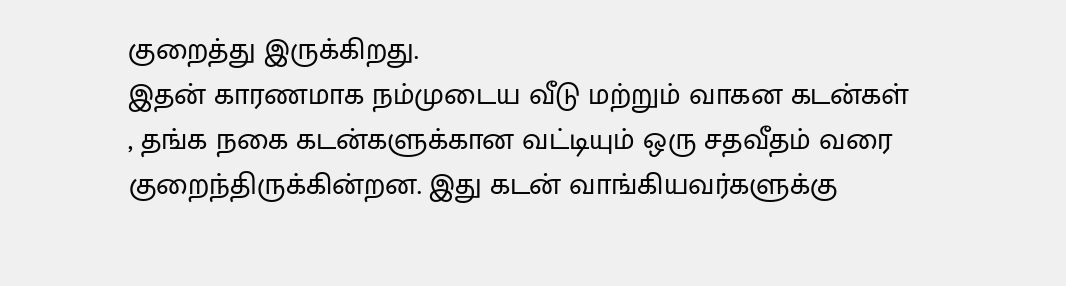குறைத்து இருக்கிறது.
இதன் காரணமாக நம்முடைய வீடு மற்றும் வாகன கடன்கள் , தங்க நகை கடன்களுக்கான வட்டியும் ஒரு சதவீதம் வரை குறைந்திருக்கின்றன. இது கடன் வாங்கியவர்களுக்கு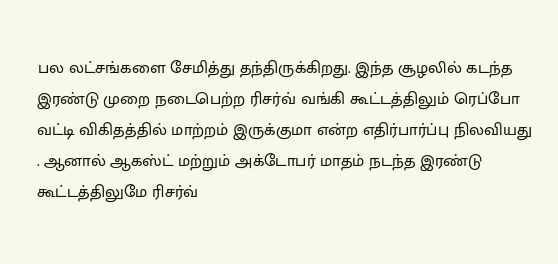பல லட்சங்களை சேமித்து தந்திருக்கிறது. இந்த சூழலில் கடந்த இரண்டு முறை நடைபெற்ற ரிசர்வ் வங்கி கூட்டத்திலும் ரெப்போ வட்டி விகிதத்தில் மாற்றம் இருக்குமா என்ற எதிர்பார்ப்பு நிலவியது . ஆனால் ஆகஸ்ட் மற்றும் அக்டோபர் மாதம் நடந்த இரண்டு கூட்டத்திலுமே ரிசர்வ்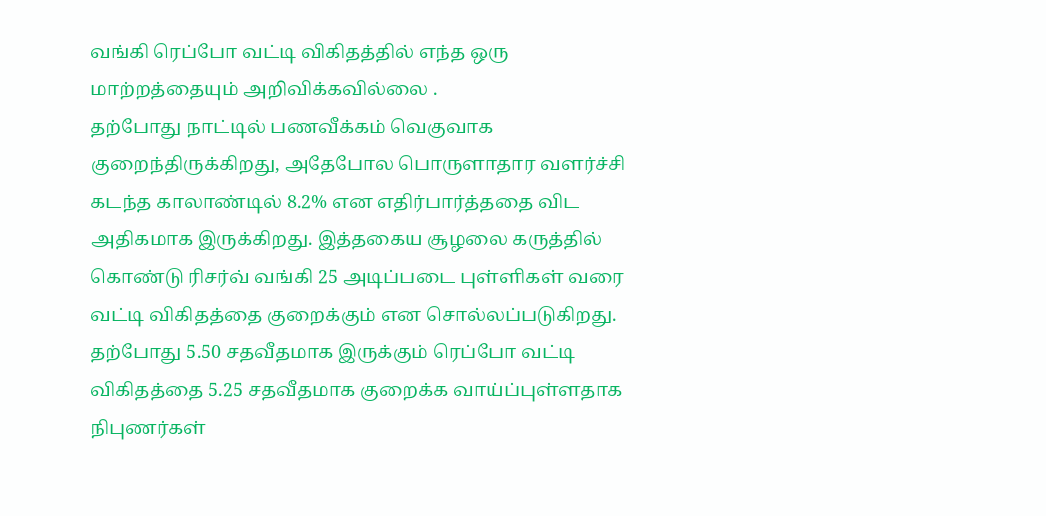வங்கி ரெப்போ வட்டி விகிதத்தில் எந்த ஒரு மாற்றத்தையும் அறிவிக்கவில்லை .
தற்போது நாட்டில் பணவீக்கம் வெகுவாக குறைந்திருக்கிறது, அதேபோல பொருளாதார வளர்ச்சி கடந்த காலாண்டில் 8.2% என எதிர்பார்த்ததை விட அதிகமாக இருக்கிறது. இத்தகைய சூழலை கருத்தில் கொண்டு ரிசர்வ் வங்கி 25 அடிப்படை புள்ளிகள் வரை வட்டி விகிதத்தை குறைக்கும் என சொல்லப்படுகிறது. தற்போது 5.50 சதவீதமாக இருக்கும் ரெப்போ வட்டி விகிதத்தை 5.25 சதவீதமாக குறைக்க வாய்ப்புள்ளதாக நிபுணர்கள்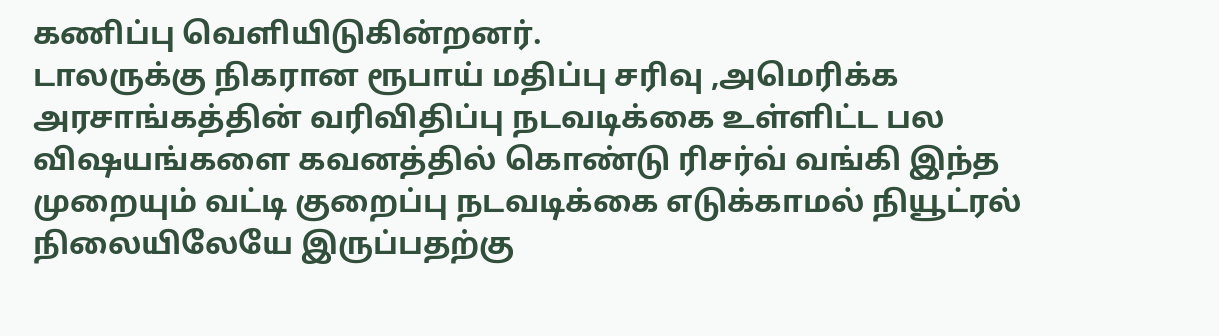கணிப்பு வெளியிடுகின்றனர்.
டாலருக்கு நிகரான ரூபாய் மதிப்பு சரிவு ,அமெரிக்க அரசாங்கத்தின் வரிவிதிப்பு நடவடிக்கை உள்ளிட்ட பல விஷயங்களை கவனத்தில் கொண்டு ரிசர்வ் வங்கி இந்த முறையும் வட்டி குறைப்பு நடவடிக்கை எடுக்காமல் நியூட்ரல் நிலையிலேயே இருப்பதற்கு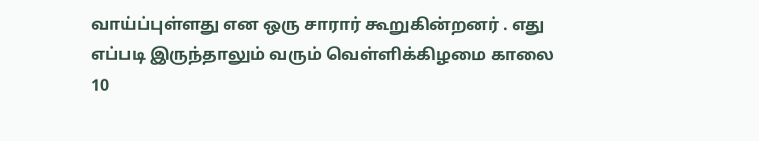வாய்ப்புள்ளது என ஒரு சாரார் கூறுகின்றனர் . எது எப்படி இருந்தாலும் வரும் வெள்ளிக்கிழமை காலை 10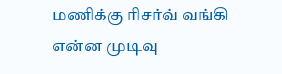மணிக்கு ரிசர்வ் வங்கி என்ன முடிவு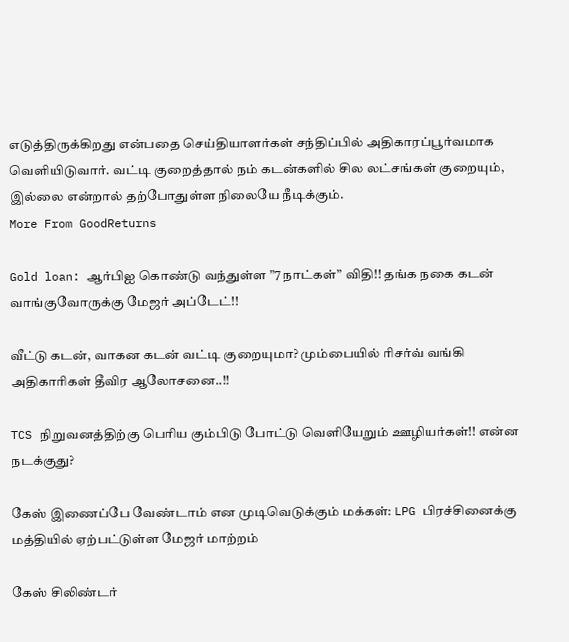எடுத்திருக்கிறது என்பதை செய்தியாளர்கள் சந்திப்பில் அதிகாரப்பூர்வமாக வெளியிடுவார். வட்டி குறைத்தால் நம் கடன்களில் சில லட்சங்கள் குறையும், இல்லை என்றால் தற்போதுள்ள நிலையே நீடிக்கும்.
More From GoodReturns

Gold loan: ஆர்பிஐ கொண்டு வந்துள்ள ”7 நாட்கள்” விதி!! தங்க நகை கடன் வாங்குவோருக்கு மேஜர் அப்டேட்!!

வீட்டு கடன், வாகன கடன் வட்டி குறையுமா? மும்பையில் ரிசர்வ் வங்கி அதிகாரிகள் தீவிர ஆலோசனை..!!

TCS நிறுவனத்திற்கு பெரிய கும்பிடு போட்டு வெளியேறும் ஊழியர்கள்!! என்ன நடக்குது?

கேஸ் இணைப்பே வேண்டாம் என முடிவெடுக்கும் மக்கள்: LPG பிரச்சினைக்கு மத்தியில் ஏற்பட்டுள்ள மேஜர் மாற்றம்

கேஸ் சிலிண்டர்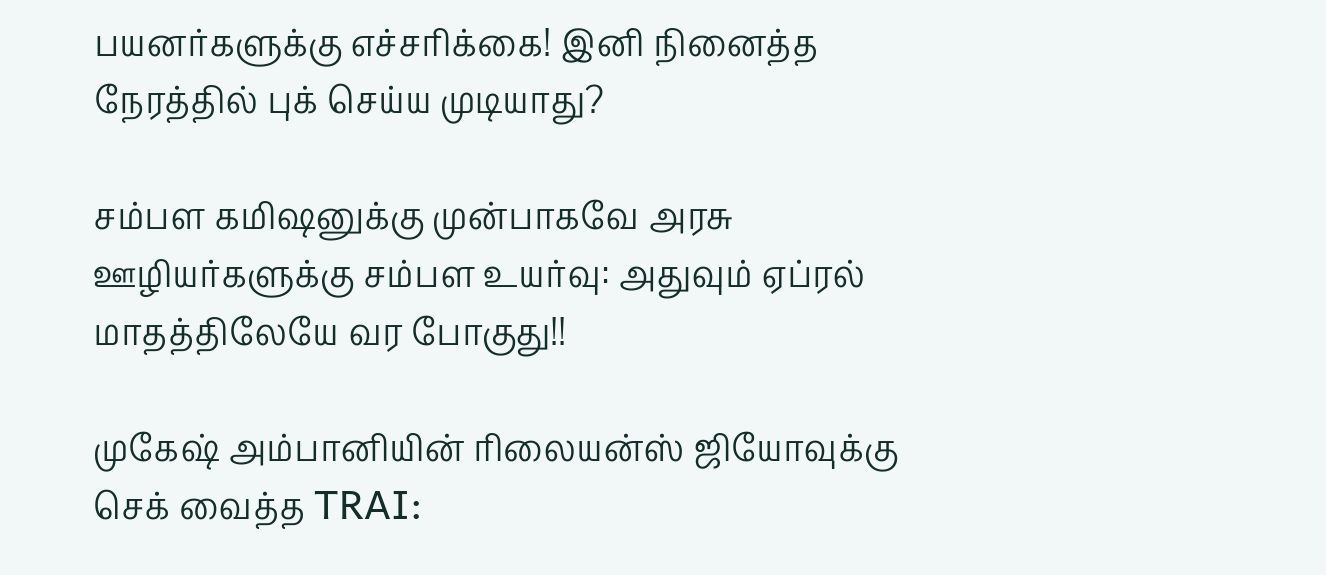பயனர்களுக்கு எச்சரிக்கை! இனி நினைத்த நேரத்தில் புக் செய்ய முடியாது?

சம்பள கமிஷனுக்கு முன்பாகவே அரசு ஊழியர்களுக்கு சம்பள உயர்வு: அதுவும் ஏப்ரல் மாதத்திலேயே வர போகுது!!

முகேஷ் அம்பானியின் ரிலையன்ஸ் ஜியோவுக்கு செக் வைத்த TRAI: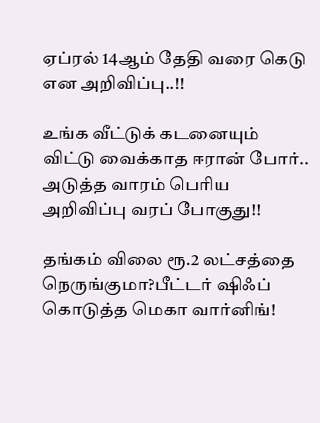ஏப்ரல் 14ஆம் தேதி வரை கெடு என அறிவிப்பு..!!

உங்க வீட்டுக் கடனையும் விட்டு வைக்காத ஈரான் போர்.. அடுத்த வாரம் பெரிய அறிவிப்பு வரப் போகுது!!

தங்கம் விலை ரூ.2 லட்சத்தை நெருங்குமா?பீட்டர் ஷிஃப் கொடுத்த மெகா வார்னிங்!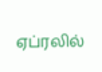ஏப்ரலில்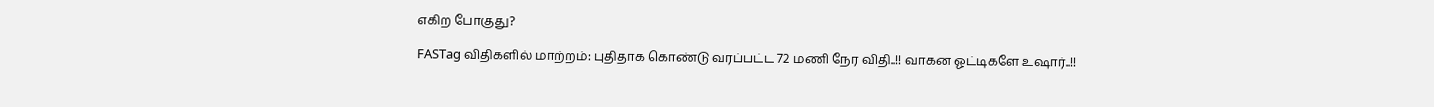எகிற போகுது?

FASTag விதிகளில் மாற்றம்: புதிதாக கொண்டு வரப்பட்ட 72 மணி நேர விதி..!! வாகன ஓட்டிகளே உஷார்..!!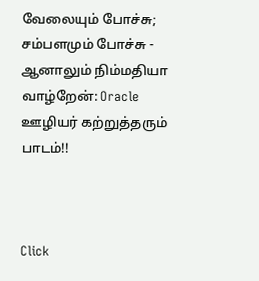வேலையும் போச்சு; சம்பளமும் போச்சு - ஆனாலும் நிம்மதியா வாழ்றேன்: Oracle ஊழியர் கற்றுத்தரும் பாடம்!!



Click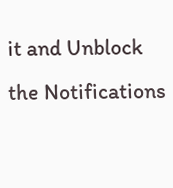it and Unblock the Notifications